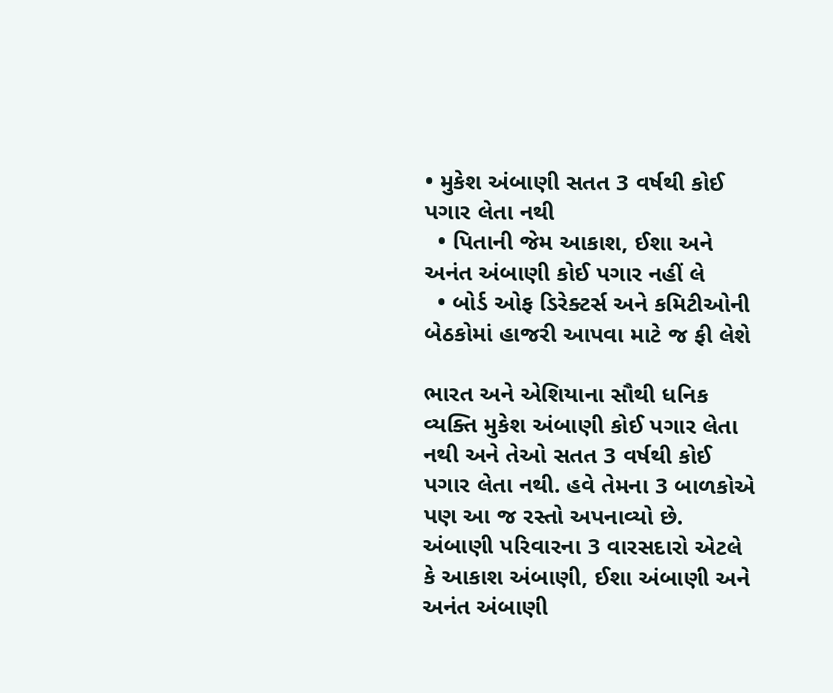• મુકેશ અંબાણી સતત 3 વર્ષથી કોઈ પગાર લેતા નથી
  • પિતાની જેમ આકાશ, ઈશા અને અનંત અંબાણી કોઈ પગાર નહીં લે
  • બોર્ડ ઓફ ડિરેક્ટર્સ અને કમિટીઓની બેઠકોમાં હાજરી આપવા માટે જ ફી લેશે

ભારત અને એશિયાના સૌથી ધનિક વ્યક્તિ મુકેશ અંબાણી કોઈ પગાર લેતા નથી અને તેઓ સતત 3 વર્ષથી કોઈ પગાર લેતા નથી. હવે તેમના 3 બાળકોએ પણ આ જ રસ્તો અપનાવ્યો છે. અંબાણી પરિવારના 3 વારસદારો એટલે કે આકાશ અંબાણી, ઈશા અંબાણી અને અનંત અંબાણી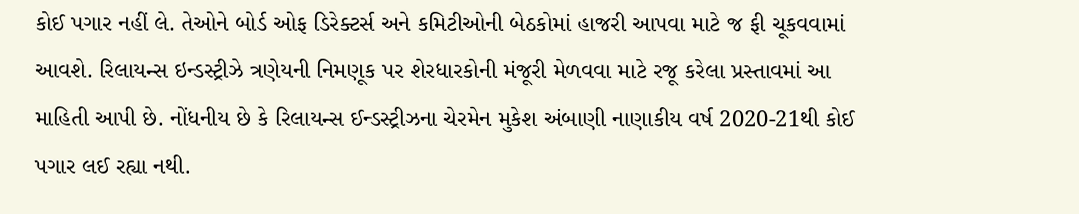કોઈ પગાર નહીં લે. તેઓને બોર્ડ ઓફ ડિરેક્ટર્સ અને કમિટીઓની બેઠકોમાં હાજરી આપવા માટે જ ફી ચૂકવવામાં આવશે. રિલાયન્સ ઇન્ડસ્ટ્રીઝે ત્રણેયની નિમણૂક પર શેરધારકોની મંજૂરી મેળવવા માટે રજૂ કરેલા પ્રસ્તાવમાં આ માહિતી આપી છે. નોંધનીય છે કે રિલાયન્સ ઈન્ડસ્ટ્રીઝના ચેરમેન મુકેશ અંબાણી નાણાકીય વર્ષ 2020-21થી કોઈ પગાર લઈ રહ્યા નથી.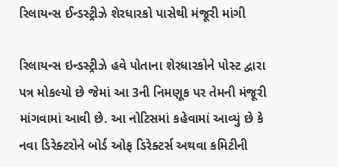રિલાયન્સ ઈન્ડસ્ટ્રીઝે શેરધારકો પાસેથી મંજૂરી માંગી

રિલાયન્સ ઇન્ડસ્ટ્રીઝે હવે પોતાના શેરધારકોને પોસ્ટ દ્વારા પત્ર મોકલ્યો છે જેમાં આ 3ની નિમણૂક પર તેમની મંજૂરી માંગવામાં આવી છે. આ નોટિસમાં કહેવામાં આવ્યું છે કે નવા ડિરેક્ટરોને બોર્ડ ઓફ ડિરેક્ટર્સ અથવા કમિટીની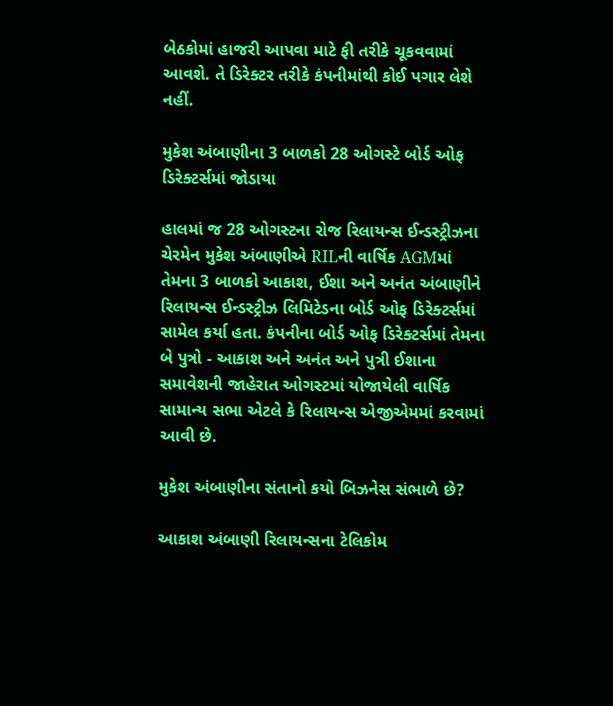બેઠકોમાં હાજરી આપવા માટે ફી તરીકે ચૂકવવામાં આવશે. તે ડિરેક્ટર તરીકે કંપનીમાંથી કોઈ પગાર લેશે નહીં.

મુકેશ અંબાણીના 3 બાળકો 28 ઓગસ્ટે બોર્ડ ઓફ ડિરેક્ટર્સમાં જોડાયા

હાલમાં જ 28 ઓગસ્ટના રોજ રિલાયન્સ ઈન્ડસ્ટ્રીઝના ચેરમેન મુકેશ અંબાણીએ RILની વાર્ષિક AGMમાં તેમના 3 બાળકો આકાશ, ઈશા અને અનંત અંબાણીને રિલાયન્સ ઈન્ડસ્ટ્રીઝ લિમિટેડના બોર્ડ ઓફ ડિરેક્ટર્સમાં સામેલ કર્યા હતા. કંપનીના બોર્ડ ઓફ ડિરેક્ટર્સમાં તેમના બે પુત્રો - આકાશ અને અનંત અને પુત્રી ઈશાના સમાવેશની જાહેરાત ઓગસ્ટમાં યોજાયેલી વાર્ષિક સામાન્ય સભા એટલે કે રિલાયન્સ એજીએમમાં કરવામાં આવી છે.

મુકેશ અંબાણીના સંતાનો કયો બિઝનેસ સંભાળે છે?

આકાશ અંબાણી રિલાયન્સના ટેલિકોમ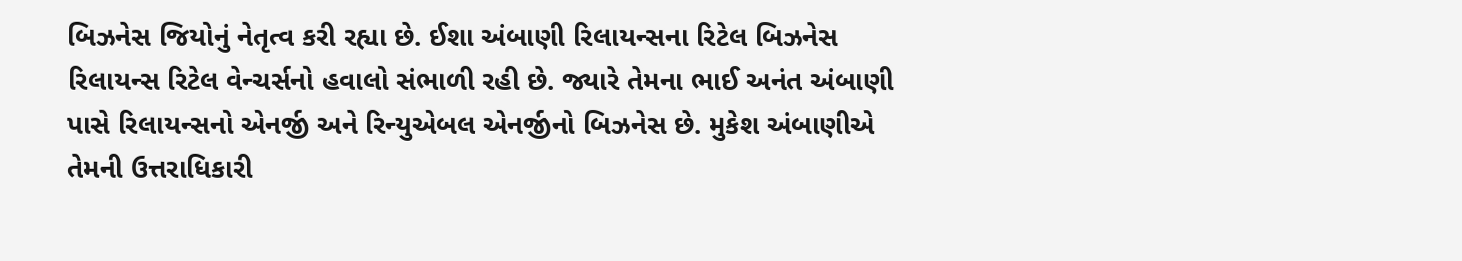બિઝનેસ જિયોનું નેતૃત્વ કરી રહ્યા છે. ઈશા અંબાણી રિલાયન્સના રિટેલ બિઝનેસ રિલાયન્સ રિટેલ વેન્ચર્સનો હવાલો સંભાળી રહી છે. જ્યારે તેમના ભાઈ અનંત અંબાણી પાસે રિલાયન્સનો એનર્જી અને રિન્યુએબલ એનર્જીનો બિઝનેસ છે. મુકેશ અંબાણીએ તેમની ઉત્તરાધિકારી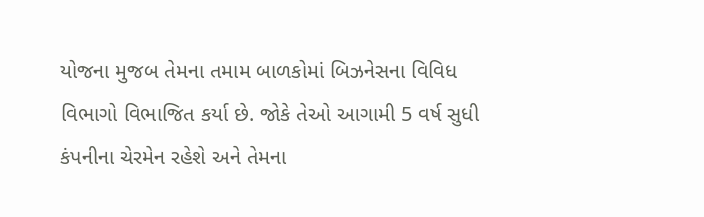યોજના મુજબ તેમના તમામ બાળકોમાં બિઝનેસના વિવિધ વિભાગો વિભાજિત કર્યા છે. જોકે તેઓ આગામી 5 વર્ષ સુધી કંપનીના ચેરમેન રહેશે અને તેમના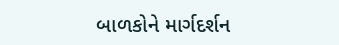બાળકોને માર્ગદર્શન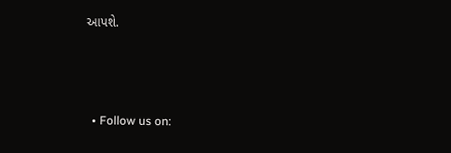આપશે.



  • Follow us on: